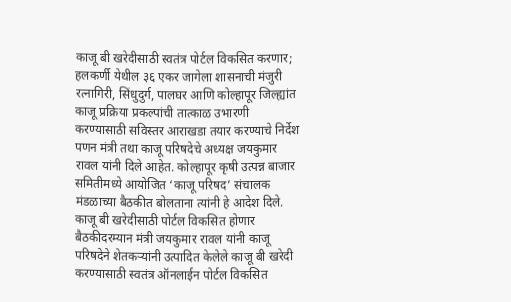काजू बी खरेदीसाठी स्वतंत्र पोर्टल विकसित करणार; हलकर्णी येथील ३६ एकर जागेला शासनाची मंजुरी
रत्नागिरी, सिंधुदुर्ग, पालघर आणि कोल्हापूर जिल्ह्यांत काजू प्रक्रिया प्रकल्पांची तात्काळ उभारणी करण्यासाठी सविस्तर आराखडा तयार करण्याचे निर्देश पणन मंत्री तथा काजू परिषदेचे अध्यक्ष जयकुमार रावल यांनी दिले आहेत. कोल्हापूर कृषी उत्पन्न बाजार समितीमध्ये आयोजित ‘काजू परिषद’ संचालक मंडळाच्या बैठकीत बोलताना त्यांनी हे आदेश दिले.
काजू बी खरेदीसाठी पोर्टल विकसित होणार
बैठकीदरम्यान मंत्री जयकुमार रावल यांनी काजू परिषदेने शेतकऱ्यांनी उत्पादित केलेले काजू बी खरेदी करण्यासाठी स्वतंत्र ऑनलाईन पोर्टल विकसित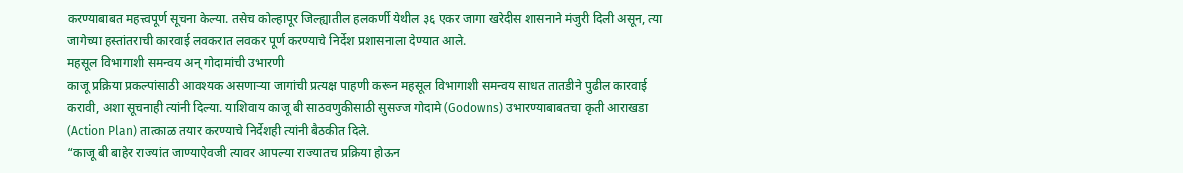करण्याबाबत महत्त्वपूर्ण सूचना केल्या. तसेच कोल्हापूर जिल्ह्यातील हलकर्णी येथील ३६ एकर जागा खरेदीस शासनाने मंजुरी दिली असून, त्या जागेच्या हस्तांतराची कारवाई लवकरात लवकर पूर्ण करण्याचे निर्देश प्रशासनाला देण्यात आले.
महसूल विभागाशी समन्वय अन् गोदामांची उभारणी
काजू प्रक्रिया प्रकल्पांसाठी आवश्यक असणाऱ्या जागांची प्रत्यक्ष पाहणी करून महसूल विभागाशी समन्वय साधत तातडीने पुढील कारवाई करावी, अशा सूचनाही त्यांनी दिल्या. याशिवाय काजू बी साठवणुकीसाठी सुसज्ज गोदामे (Godowns) उभारण्याबाबतचा कृती आराखडा (Action Plan) तात्काळ तयार करण्याचे निर्देशही त्यांनी बैठकीत दिले.
“काजू बी बाहेर राज्यांत जाण्याऐवजी त्यावर आपल्या राज्यातच प्रक्रिया होऊन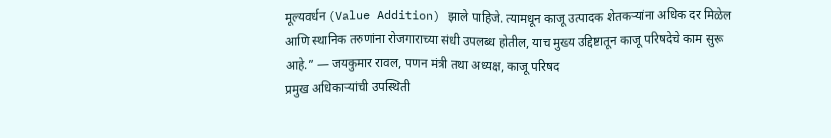मूल्यवर्धन (Value Addition) झाले पाहिजे. त्यामधून काजू उत्पादक शेतकऱ्यांना अधिक दर मिळेल आणि स्थानिक तरुणांना रोजगाराच्या संधी उपलब्ध होतील, याच मुख्य उद्दिष्टातून काजू परिषदेचे काम सुरू आहे.” — जयकुमार रावल, पणन मंत्री तथा अध्यक्ष, काजू परिषद
प्रमुख अधिकाऱ्यांची उपस्थिती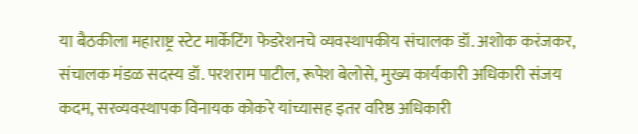या बैठकीला महाराष्ट्र स्टेट मार्केटिंग फेडरेशनचे व्यवस्थापकीय संचालक डॉ. अशोक करंजकर, संचालक मंडळ सदस्य डॉ. परशराम पाटील, रूपेश बेलोसे, मुख्य कार्यकारी अधिकारी संजय कदम, सरव्यवस्थापक विनायक कोकरे यांच्यासह इतर वरिष्ठ अधिकारी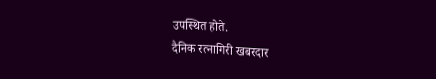उपस्थित होते.
दैनिक रत्नागिरी खबरदार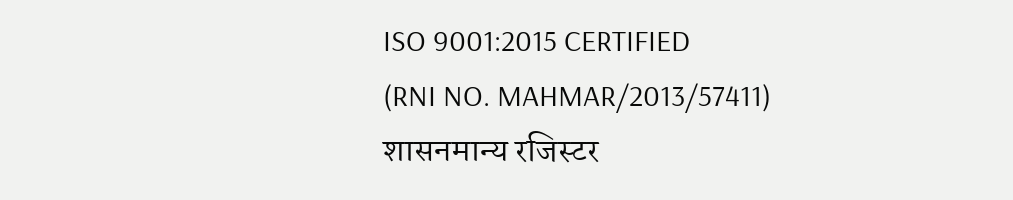ISO 9001:2015 CERTIFIED
(RNI NO. MAHMAR/2013/57411)
शासनमान्य रजिस्टर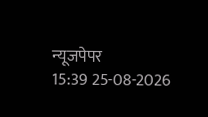न्यूजपेपर
15:39 25-08-2026